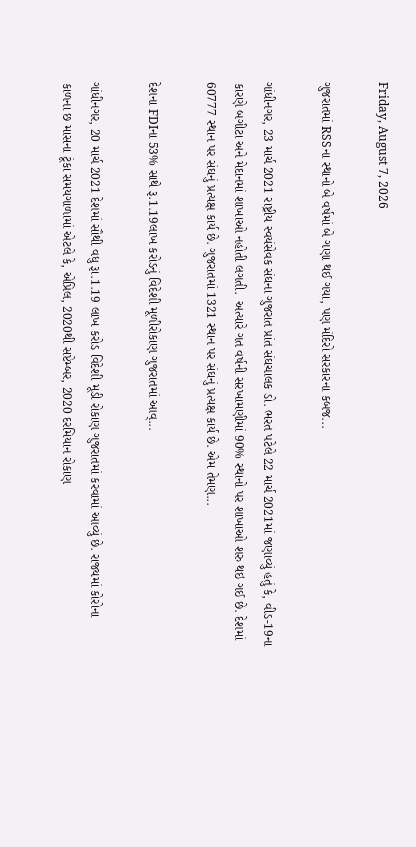Friday, August 7, 2026

ગુજરાતમાં RSSના સ્થાનો બે વર્ષમાં બે ગણા થઈ ગયા, પણ મંદિરો સરકારના કબજ...

ગાંધીનગર, 23 માર્ચ 2021 રાષ્ટ્રીય સ્વયંસેવક સંઘના ગુજરાત પ્રાંત સંઘચાલક ડો. ભરત પટેલે 22 માર્ચ 2021માં જણાવ્યું હતું કે, વીડ-19ના કારણે બગીટા અને મેદાનમાં શાખાઓ નહોતી લગતી.  અત્યારે ગત વર્ષની સરખામણીમાં 90% સ્થાનો પર શાખાઓ શરુ થઇ ગઈ છે. દેશમાં 60777 સ્થાન પર સંઘનું પ્રત્યક્ષ કાર્ય છે. ગુજરાતમાં 1321 સ્થાન પર સંઘનું પ્રત્યક્ષ કાર્ય છે. એમ તેમણ...

દેશના FDIના 53% સાથે રૂ.1.19લાખ કરોડનું વિદેશી મૂળીરોકાણ ગુજરાતમાં આવ્...

ગાંધીનગર, 20 માર્ચ 2021 દેશમાં સૌથી વધુ રૂા.1.19 લાખ કરોડ વિદેશી મૂડી રોકાણ ગુજરાતમાં કરવામાં આવ્‍યું છે. રાજ્યમાં કોરોના કાળના છ માસના ટૂંકા સમયગાળામાં એટલે કે, એપ્રિલ, 2020થી સપ્ટેમ્બર, 2020 દરમિયાન રોકાણ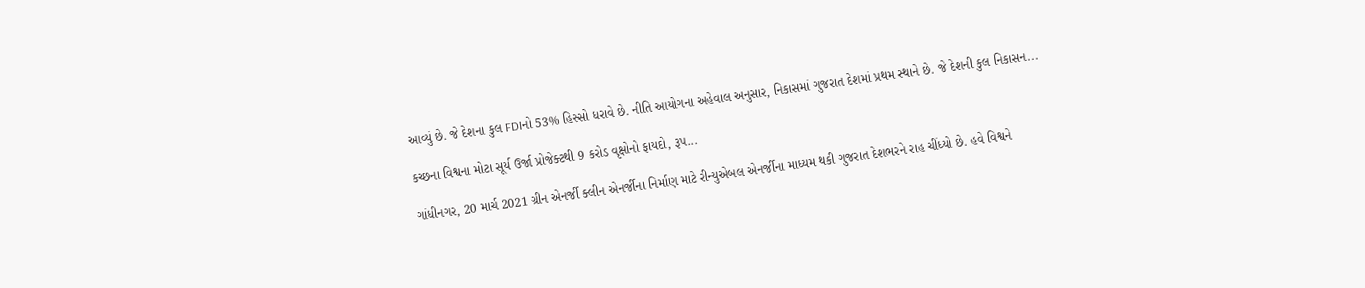આવ્યું છે. જે દેશના કુલ FDIનો 53% હિસ્સો ધરાવે છે. નીતિ આયોગના અહેવાલ અનુસાર, નિકાસમાં ગુજરાત દેશમાં પ્રથમ સ્થાને છે. જે દેશની કુલ નિકાસન...

કચ્છના વિશ્વના મોટા સૂર્ય ઉર્જા પ્રોજેક્ટથી 9 કરોડ વૃક્ષોનો ફાયદો, રૂપ...

ગાંધીનગર, 20 માર્ચ 2021 ગ્રીન એનર્જી ક્લીન એનર્જીના નિર્માણ માટે રીન્યુએબલ એનર્જીના માધ્યમ થકી ગુજરાત દેશભરને રાહ ચીંધ્યો છે. હવે વિશ્વને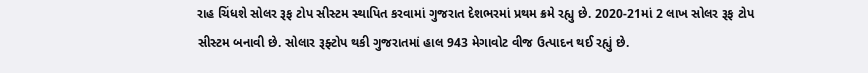રાહ ચિંધશે સોલર રૂફ ટોપ સીસ્ટમ સ્થાપિત કરવામાં ગુજરાત દેશભરમાં પ્રથમ ક્રમે રહ્યુ છે. 2020-21માં 2 લાખ સોલર રૂફ ટોપ સીસ્ટમ બનાવી છે. સોલાર રૂફ્ટોપ થકી ગુજરાતમાં હાલ 943 મેગાવોટ વીજ ઉત્પાદન થઈ રહ્યું છે.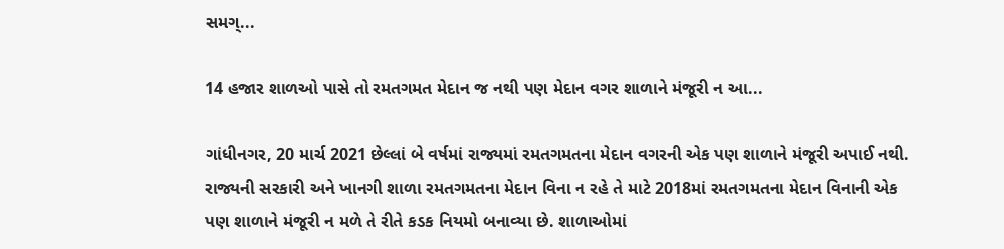સમગ્...

14 હજાર શાળઓ પાસે તો રમતગમત મેદાન જ નથી પણ મેદાન વગર શાળાને મંજૂરી ન આ...

ગાંધીનગર, 20 માર્ચ 2021 છેલ્લાં બે વર્ષમાં રાજ્યમાં રમતગમતના મેદાન વગરની એક પણ શાળાને મંજૂરી અપાઈ નથી. રાજ્યની સરકારી અને ખાનગી શાળા રમતગમતના મેદાન વિના ન રહે તે માટે 2018માં રમતગમતના મેદાન વિનાની એક પણ શાળાને મંજૂરી ન મળે તે રીતે કડક નિયમો બનાવ્યા છે. શાળાઓમાં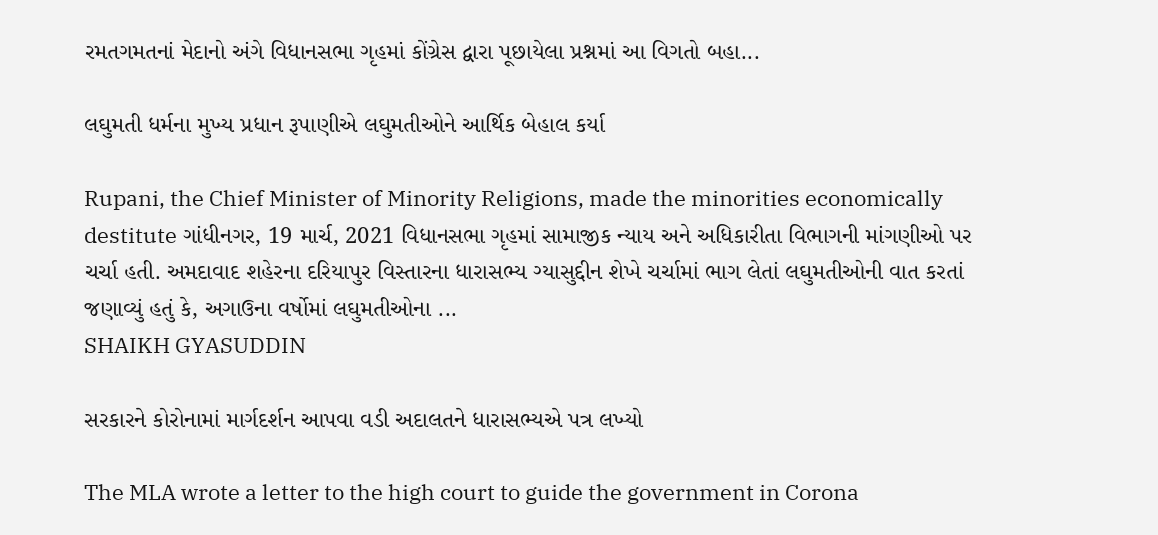રમતગમતનાં મેદાનો અંગે વિધાનસભા ગૃહમાં કોંગ્રેસ દ્વારા પૂછાયેલા પ્રશ્નમાં આ વિગતો બહા...

લઘુમતી ધર્મના મુખ્ય પ્રધાન રૂપાણીએ લઘુમતીઓને આર્થિક બેહાલ કર્યા

Rupani, the Chief Minister of Minority Religions, made the minorities economically destitute ગાંધીનગર, 19 માર્ચ, 2021 વિધાનસભા ગૃહમાં સામાજીક ન્‍યાય અને અધિકારીતા વિભાગની માંગણીઓ પર ચર્ચા હતી. અમદાવાદ શહેરના દરિયાપુર વિસ્‍તારના ધારાસભ્‍ય ગ્‍યાસુદ્દીન શેખે ચર્ચામાં ભાગ લેતાં લઘુમતીઓની વાત કરતાં જણાવ્‍યું હતું કે, અગાઉના વર્ષોમાં લઘુમતીઓના ...
SHAIKH GYASUDDIN

સરકારને કોરોનામાં માર્ગદર્શન આપવા વડી અદાલતને ધારાસભ્યએ પત્ર લખ્યો

The MLA wrote a letter to the high court to guide the government in Corona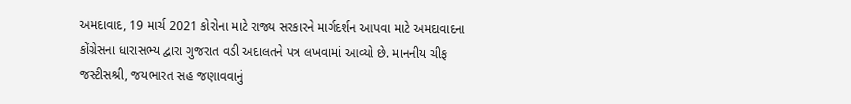અમદાવાદ, 19 માર્ચ 2021 કોરોના માટે રાજ્ય સરકારને માર્ગદર્શન આપવા માટે અમદાવાદના કોંગ્રેસના ધારાસભ્ય દ્વારા ગુજરાત વડી અદાલતને પત્ર લખવામાં આવ્યો છે. માનનીય ચીફ જસ્‍ટીસશ્રી, જયભારત સહ જણાવવાનું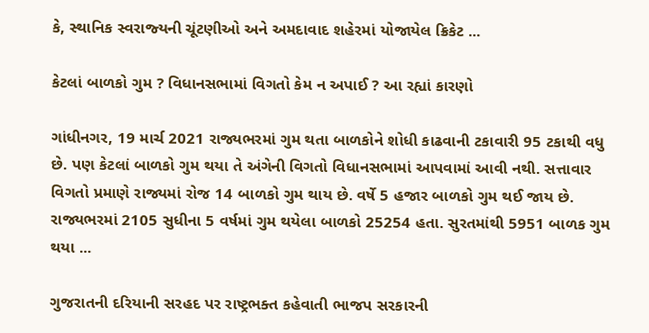કે, સ્‍થાનિક સ્‍વરાજ્‍યની ચૂંટણીઓ અને અમદાવાદ શહેરમાં યોજાયેલ ક્રિકેટ ...

કેટલાં બાળકો ગુમ ? વિધાનસભામાં વિગતો કેમ ન અપાઈ ? આ રહ્યાં કારણો

ગાંધીનગર, 19 માર્ચ 2021 રાજ્યભરમાં ગુમ થતા બાળકોને શોધી કાઢવાની ટકાવારી 95 ટકાથી વધુ છે. પણ કેટલાં બાળકો ગુમ થયા તે અંગેની વિગતો વિધાનસભામાં આપવામાં આવી નથી. સત્તાવાર વિગતો પ્રમાણે રાજ્યમાં રોજ 14 બાળકો ગુમ થાય છે. વર્ષે 5 હજાર બાળકો ગુમ થઈ જાય છે.  રાજ્યભરમાં 2105 સુધીના 5 વર્ષમાં ગુમ થયેલા બાળકો 25254 હતા. સુરતમાંથી 5951 બાળક ગુમ થયા ...

ગુજરાતની દરિયાની સરહદ પર રાષ્ટ્રભક્ત કહેવાતી ભાજપ સરકારની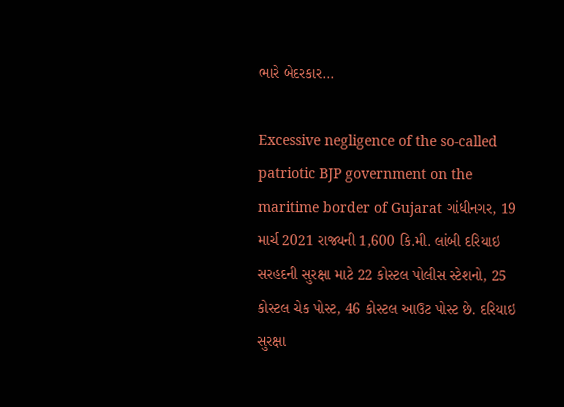ભારે બેદરકાર...

Excessive negligence of the so-called patriotic BJP government on the maritime border of Gujarat ગાંધીનગર, 19 માર્ચ 2021 રાજ્યની 1,600 કિ.મી. લાંબી દરિયાઇ સરહદની સુરક્ષા માટે 22 કોસ્ટલ પોલીસ સ્ટેશનો, 25 કોસ્ટલ ચેક પોસ્ટ, 46 કોસ્ટલ આઉટ પોસ્ટ છે. દરિયાઇ સુરક્ષા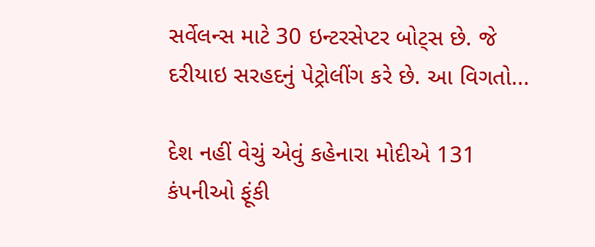સર્વેલન્સ માટે 30 ઇન્ટરસેપ્ટર બોટ્સ છે. જે દરીયાઇ સરહદનું પેટ્રોલીંગ કરે છે. આ વિગતો...

દેશ નહીં વેચું એવું કહેનારા મોદીએ 131 કંપનીઓ ફૂંકી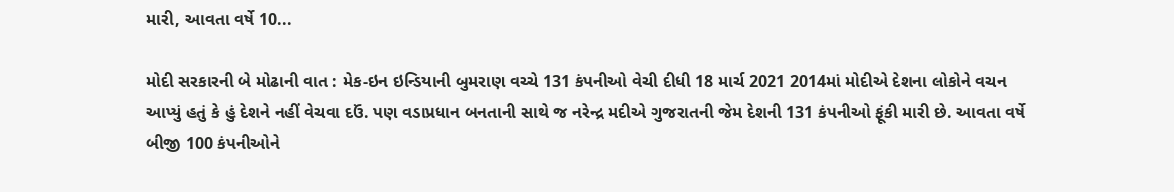મારી, આવતા વર્ષે 10...

મોદી સરકારની બે મોઢાની વાત : મેક-ઇન ઇન્ડિયાની બુમરાણ વચ્ચે 131 કંપનીઓ વેચી દીધી 18 માર્ચ 2021 2014માં મોદીએ દેશના લોકોને વચન આપ્યું હતું કે હું દેશને નહીં વેચવા દઉં. પણ વડાપ્રધાન બનતાની સાથે જ નરેન્દ્ર મદીએ ગુજરાતની જેમ દેશની 131 કંપનીઓ ફૂંકી મારી છે. આવતા વર્ષે બીજી 100 કંપનીઓને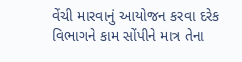વેંચી મારવાનું આયોજન કરવા દરેક વિભાગને કામ સોંપીને માત્ર તેના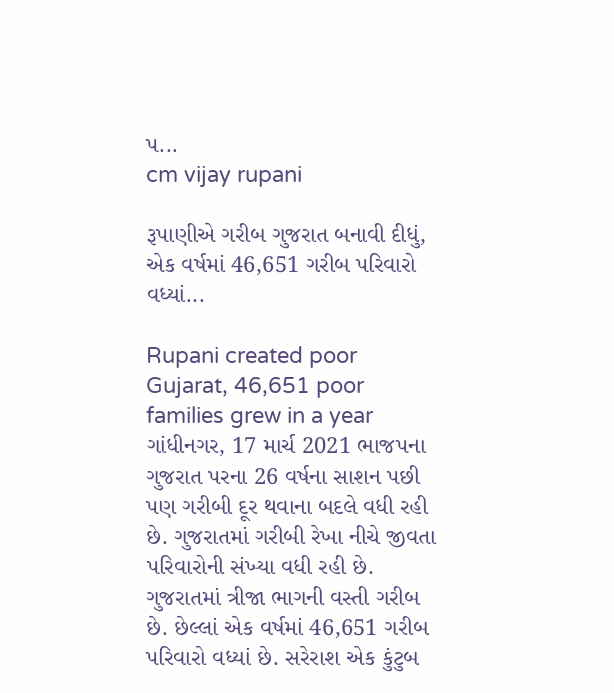પ...
cm vijay rupani

રૂપાણીએ ગરીબ ગુજરાત બનાવી દીધું, એક વર્ષમાં 46,651 ગરીબ પરિવારો વધ્યાં...

Rupani created poor Gujarat, 46,651 poor families grew in a year ગાંધીનગર, 17 માર્ચ 2021 ભાજપના ગુજરાત પરના 26 વર્ષના સાશન પછી પણ ગરીબી દૂર થવાના બદલે વધી રહી છે. ગુજરાતમાં ગરીબી રેખા નીચે જીવતા પરિવારોની સંખ્યા વધી રહી છે. ગુજરાતમાં ત્રીજા ભાગની વસ્તી ગરીબ છે. છેલ્લાં એક વર્ષમાં 46,651 ગરીબ પરિવારો વધ્યાં છે. સરેરાશ એક કુંટુબ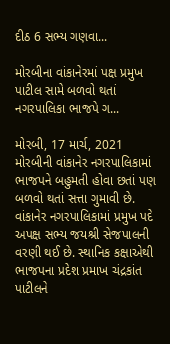દીઠ 6 સભ્ય ગણવા...

મોરબીના વાંકાનેરમાં પક્ષ પ્રમુખ પાટીલ સામે બળવો થતાં નગરપાલિકા ભાજપે ગ...

મોરબી, 17 માર્ચ, 2021 મોરબીની વાંકાનેર નગરપાલિકામાં ભાજપને બહુમતી હોવા છતાં પણ બળવો થતાં સત્તા ગુમાવી છે. વાંકાનેર નગરપાલિકામાં પ્રમુખ પદે અપક્ષ સભ્ય જયશ્રી સેજપાલની વરણી થઈ છે. સ્થાનિક કક્ષાએથી ભાજપના પ્રદેશ પ્રમાખ ચંદ્રકાંત પાટીલને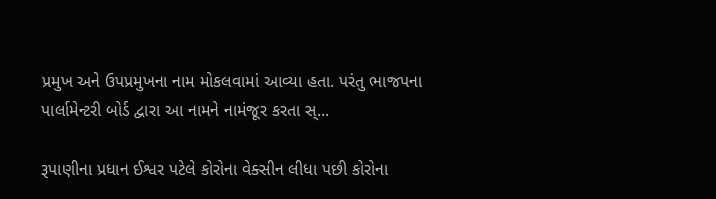પ્રમુખ અને ઉપપ્રમુખના નામ મોકલવામાં આવ્યા હતા. પરંતુ ભાજપના પાર્લામેન્ટરી બોર્ડ દ્વારા આ નામને નામંજૂર કરતા સ્...

રૂપાણીના પ્રધાન ઈશ્વર પટેલે કોરોના વેક્સીન લીધા પછી કોરોના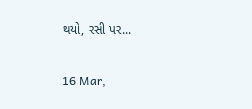થયો, રસી પર...

16 Mar,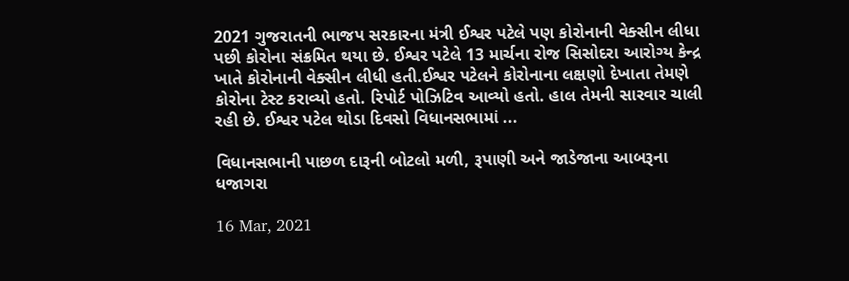2021 ગુજરાતની ભાજપ સરકારના મંત્રી ઈશ્વર પટેલે પણ કોરોનાની વેક્સીન લીધા પછી કોરોના સંક્રમિત થયા છે. ઈશ્વર પટેલે 13 માર્ચના રોજ સિસોદરા આરોગ્ય કેન્દ્ર ખાતે કોરોનાની વેક્સીન લીધી હતી.ઈશ્વર પટેલને કોરોનાના લક્ષણો દેખાતા તેમણે કોરોના ટેસ્ટ કરાવ્યો હતો. રિપોર્ટ પોઝિટિવ આવ્યો હતો. હાલ તેમની સારવાર ચાલી રહી છે. ઈશ્વર પટેલ થોડા દિવસો વિધાનસભામાં ...

વિધાનસભાની પાછળ દારૂની બોટલો મળી, રૂપાણી અને જાડેજાના આબરૂના ધજાગરા

16 Mar, 2021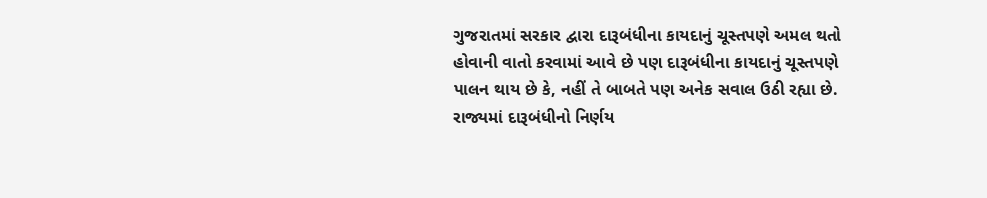ગુજરાતમાં સરકાર દ્વારા દારૂબંધીના કાયદાનું ચૂસ્તપણે અમલ થતો હોવાની વાતો કરવામાં આવે છે પણ દારૂબંધીના કાયદાનું ચૂસ્તપણે પાલન થાય છે કે, નહીં તે બાબતે પણ અનેક સવાલ ઉઠી રહ્યા છે. રાજ્યમાં દારૂબંધીનો નિર્ણય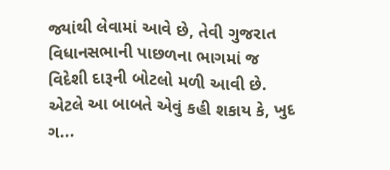જ્યાંથી લેવામાં આવે છે, તેવી ગુજરાત વિધાનસભાની પાછળના ભાગમાં જ વિદેશી દારૂની બોટલો મળી આવી છે. એટલે આ બાબતે એવું કહી શકાય કે, ખુદ ગ...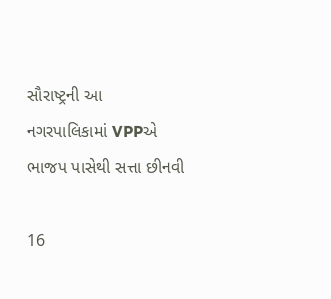સૌરાષ્ટ્રની આ નગરપાલિકામાં VPPએ ભાજપ પાસેથી સત્તા છીનવી

16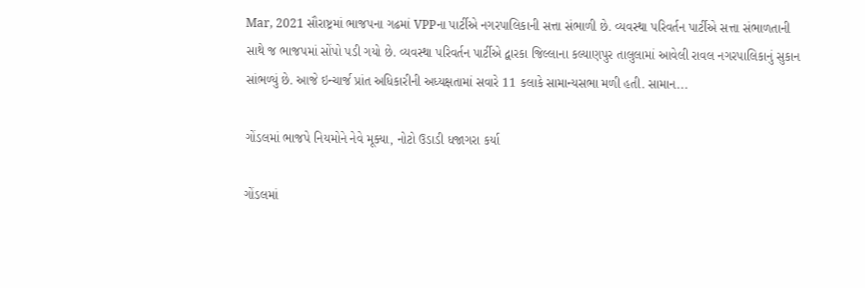Mar, 2021 સૌરાષ્ટ્રમાં ભાજપના ગઢમાં VPPના પાર્ટીએ નગરપાલિકાની સત્તા સંભાળી છે. વ્યવસ્થા પરિવર્તન પાર્ટીએ સત્તા સંભાળતાની સાથે જ ભાજપમાં સોંપો પડી ગયો છે. વ્યવસ્થા પરિવર્તન પાર્ટીએ દ્વારકા જિલ્લાના કલ્યાણપુર તાલુલામાં આવેલી રાવલ નગરપાલિકાનું સુકાન સાંભળ્યું છે. આજે ઇન્ચાર્જ પ્રાંત અધિકારીની અધ્યક્ષતામાં સવારે 11 કલાકે સામાન્યસભા મળી હતી. સામાન...

ગોંડલમાં ભાજપે નિયમોને નેવે મૂક્યા, નોટો ઉડાડી ધજાગરા કર્યા

ગોંડલમાં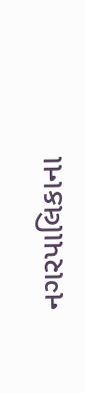નગરપાલિકાના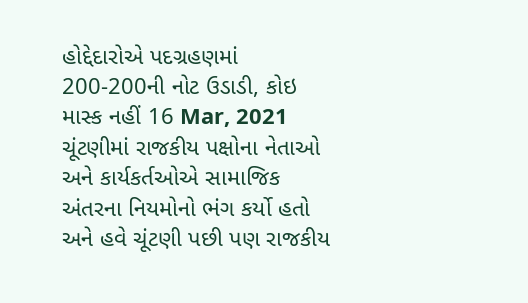હોદ્દેદારોએ પદગ્રહણમાં 200-200ની નોટ ઉડાડી, કોઇ માસ્ક નહીં 16 Mar, 2021 ચૂંટણીમાં રાજકીય પક્ષોના નેતાઓ અને કાર્યકર્તઓએ સામાજિક અંતરના નિયમોનો ભંગ કર્યો હતો અને હવે ચૂંટણી પછી પણ રાજકીય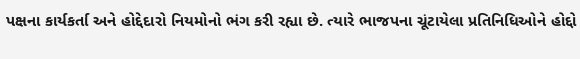પક્ષના કાર્યકર્તા અને હોદ્દેદારો નિયમોનો ભંગ કરી રહ્યા છે. ત્યારે ભાજપના ચૂંટાયેલા પ્રતિનિધિઓને હોદ્દો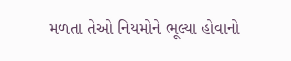મળતા તેઓ નિયમોને ભૂલ્યા હોવાનો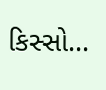કિસ્સો...